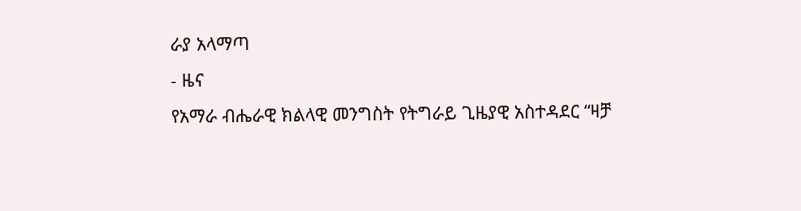ራያ አላማጣ
- ዜና
የአማራ ብሔራዊ ክልላዊ መንግስት የትግራይ ጊዜያዊ አስተዳደር “ዛቻ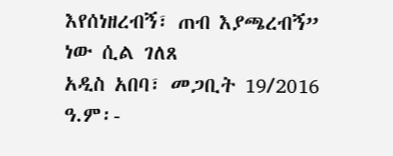እየሰነዘረብኝ፣ ጠብ እያጫረብኝ” ነው ሲል ገለጸ
አዲስ አበባ፣ መጋቢት 19/2016 ዓ.ም፡-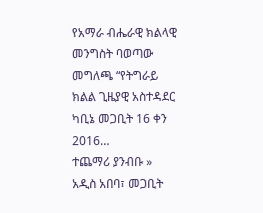የአማራ ብሔራዊ ክልላዊ መንግስት ባወጣው መግለጫ “የትግራይ ክልል ጊዜያዊ አስተዳደር ካቢኔ መጋቢት 16 ቀን 2016…
ተጨማሪ ያንብቡ »
አዲስ አበባ፣ መጋቢት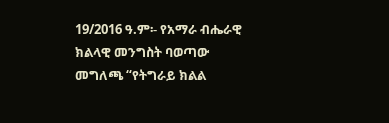19/2016 ዓ.ም፡- የአማራ ብሔራዊ ክልላዊ መንግስት ባወጣው መግለጫ “የትግራይ ክልል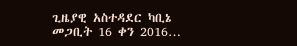ጊዜያዊ አስተዳደር ካቢኔ መጋቢት 16 ቀን 2016…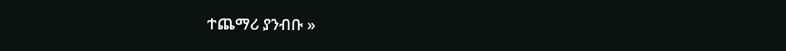ተጨማሪ ያንብቡ »